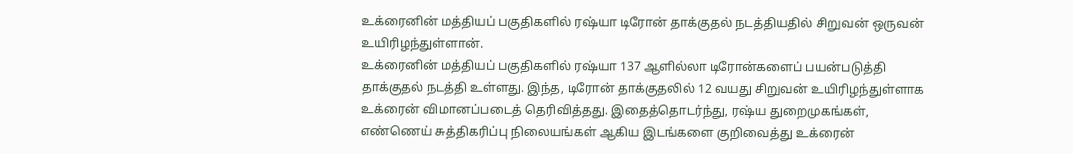உக்ரைனின் மத்தியப் பகுதிகளில் ரஷ்யா டிரோன் தாக்குதல் நடத்தியதில் சிறுவன் ஒருவன் உயிரிழந்துள்ளான்.
உக்ரைனின் மத்தியப் பகுதிகளில் ரஷ்யா 137 ஆளில்லா டிரோன்களைப் பயன்படுத்தி தாக்குதல் நடத்தி உள்ளது. இந்த, டிரோன் தாக்குதலில் 12 வயது சிறுவன் உயிரிழந்துள்ளாக உக்ரைன் விமானப்படைத் தெரிவித்தது. இதைத்தொடர்ந்து, ரஷ்ய துறைமுகங்கள், எண்ணெய் சுத்திகரிப்பு நிலையங்கள் ஆகிய இடங்களை குறிவைத்து உக்ரைன்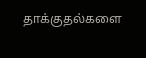தாக்குதல்களை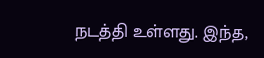நடத்தி உள்ளது. இந்த,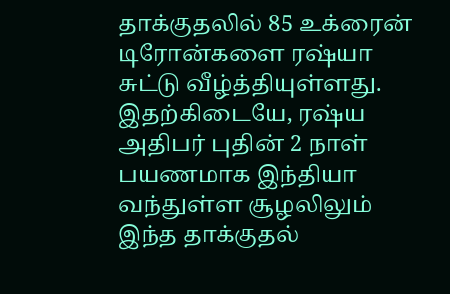தாக்குதலில் 85 உக்ரைன் டிரோன்களை ரஷ்யா சுட்டு வீழ்த்தியுள்ளது. இதற்கிடையே, ரஷ்ய அதிபர் புதின் 2 நாள் பயணமாக இந்தியா வந்துள்ள சூழலிலும் இந்த தாக்குதல்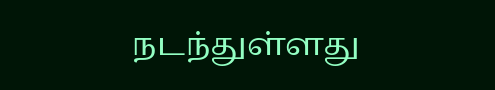நடந்துள்ளது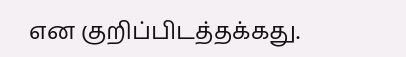என குறிப்பிடத்தக்கது.